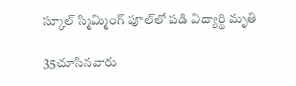స్కూల్ స్మిమ్మింగ్ పూల్‌లో పడి విద్యార్థి మృతి

35చూసినవారు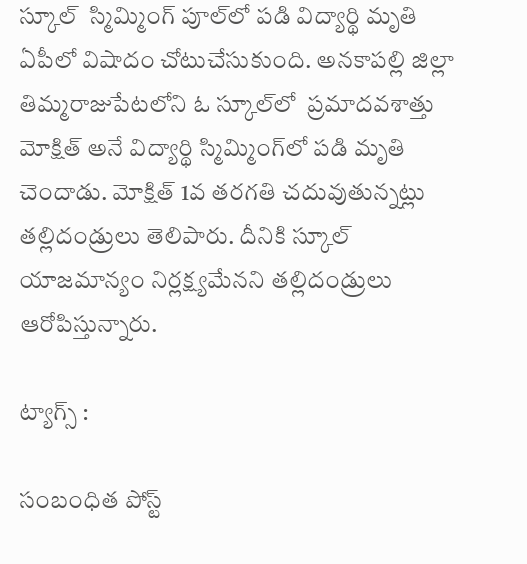స్కూల్  స్మిమ్మింగ్ పూల్‌లో పడి విద్యార్థి మృతి
ఏపీలో విషాదం చోటుచేసుకుంది. అనకాపల్లి జిల్లా తిమ్మరాజుపేటలోని ఓ స్కూల్‌లో  ప్రమాదవశాత్తు మోక్షిత్ అనే విద్యార్థి స్మిమ్మింగ్‌లో పడి మృతి చెందాడు. మోక్షిత్ 1వ తరగతి చదువుతున్నట్లు తల్లిదండ్రులు తెలిపారు. దీనికి స్కూల్ యాజమాన్యం నిర్లక్ష్యమేనని తల్లిదండ్రులు ఆరోపిస్తున్నారు.

ట్యాగ్స్ :

సంబంధిత పోస్ట్